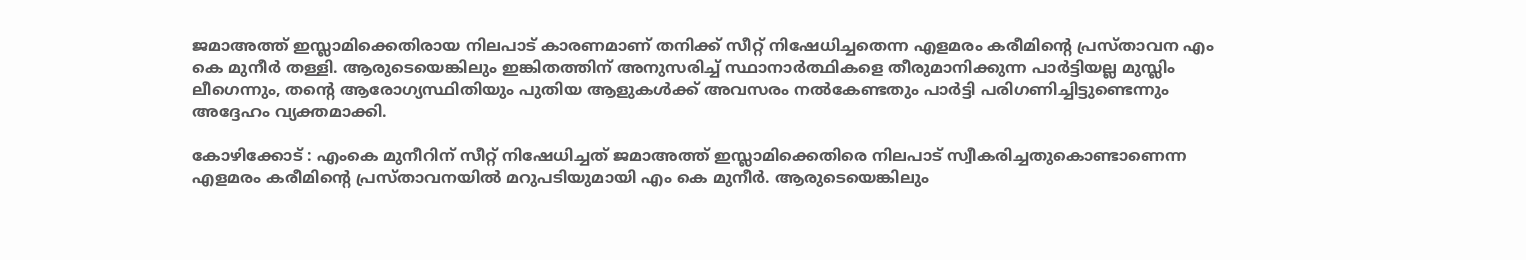ജമാഅത്ത് ഇസ്ലാമിക്കെതിരായ നിലപാട് കാരണമാണ് തനിക്ക് സീറ്റ് നിഷേധിച്ചതെന്ന എളമരം കരീമിൻ്റെ പ്രസ്താവന എം കെ മുനീർ തള്ളി. ആരുടെയെങ്കിലും ഇങ്കിതത്തിന് അനുസരിച്ച് സ്ഥാനാർത്ഥികളെ തീരുമാനിക്കുന്ന പാർട്ടിയല്ല മുസ്ലിം ലീഗെന്നും, തൻ്റെ ആരോഗ്യസ്ഥിതിയും പുതിയ ആളുകൾക്ക് അവസരം നൽകേണ്ടതും പാർട്ടി പരിഗണിച്ചിട്ടുണ്ടെന്നും അദ്ദേഹം വ്യക്തമാക്കി.

കോഴിക്കോട് : എംകെ മുനീറിന് സീറ്റ് നിഷേധിച്ചത് ജമാഅത്ത് ഇസ്ലാമിക്കെതിരെ നിലപാട് സ്വീകരിച്ചതുകൊണ്ടാണെന്ന എളമരം കരീമിൻ്റെ പ്രസ്താവനയിൽ മറുപടിയുമായി എം കെ മുനീർ. ആരുടെയെങ്കിലും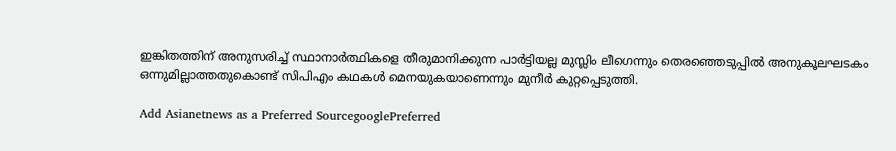ഇങ്കിതത്തിന് അനുസരിച്ച് സ്ഥാനാർത്ഥികളെ തീരുമാനിക്കുന്ന പാർട്ടിയല്ല മുസ്ലിം ലീഗെന്നും തെരഞ്ഞെടുപ്പിൽ അനുകൂലഘടകം ഒന്നുമില്ലാത്തതുകൊണ്ട് സിപിഎം കഥകൾ മെനയുകയാണെന്നും മുനീർ കുറ്റപ്പെടുത്തി.

Add Asianetnews as a Preferred SourcegooglePreferred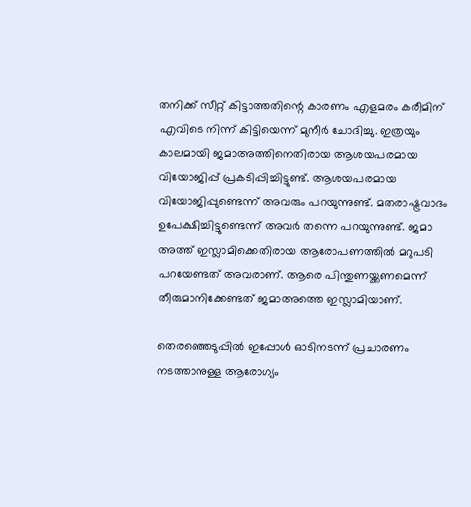തനിക്ക് സീറ്റ് കിട്ടാത്തതിന്റെ കാരണം എളമരം കരീമിന് എവിടെ നിന്ന് കിട്ടിയെന്ന് മുനീർ ചോദിച്ചു. ഇത്രയും കാലമായി ജമാഅത്തിനെതിരായ ആശയപരമായ വിയോജിപ്പ് പ്രകടിപ്പിച്ചിട്ടുണ്ട്. ആശയപരമായ വിയോജിപ്പുണ്ടെന്ന് അവരും പറയുന്നുണ്ട്. മതരാഷ്ട്രവാദം ഉപേക്ഷിച്ചിട്ടുണ്ടെന്ന് അവർ തന്നെ പറയുന്നുണ്ട്. ജമാ അത്ത് ഇസ്ലാമിക്കെതിരായ ആരോപണത്തിൽ മറുപടി പറയേണ്ടത് അവരാണ്. ആരെ പിന്തുണയ്ക്കണമെന്ന് തീരുമാനിക്കേണ്ടത് ജമാഅത്തെ ഇസ്ലാമിയാണ്.

തെരഞ്ഞെടുപ്പിൽ ഇപ്പോൾ ഓടിനടന്ന് പ്രചാരണം നടത്താനുള്ള ആരോഗ്യം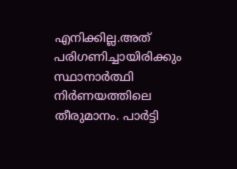എനിക്കില്ല.അത് പരിഗണിച്ചായിരിക്കും സ്ഥാനാർത്ഥി നിർണയത്തിലെ തീരുമാനം. പാർട്ടി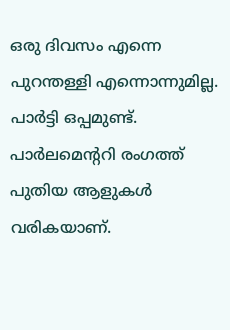ഒരു ദിവസം എന്നെ പുറന്തള്ളി എന്നൊന്നുമില്ല. പാർട്ടി ഒപ്പമുണ്ട്. പാർലമെൻ്ററി രംഗത്ത് പുതിയ ആളുകൾ വരികയാണ്.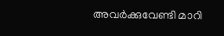അവർക്കുവേണ്ടി മാറി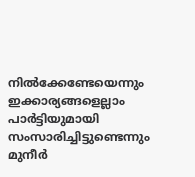നിൽക്കേണ്ടേയെന്നും ഇക്കാര്യങ്ങളെല്ലാം പാർട്ടിയുമായി സംസാരിച്ചിട്ടുണ്ടെന്നും മുനീർ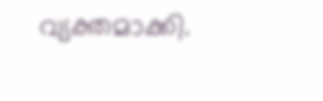വ്യക്തമാക്കി.